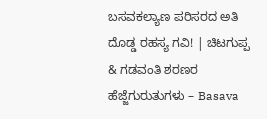ಬಸವಕಲ್ಯಾಣ ಪರಿಸರದ ಅತಿ ದೊಡ್ಡ ರಹಸ್ಯ ಗವಿ! | ಚಿಟಗುಪ್ಪ & ಗಡವಂತಿ ಶರಣರ ಹೆಜ್ಜೆಗುರುತುಗಳು – Basava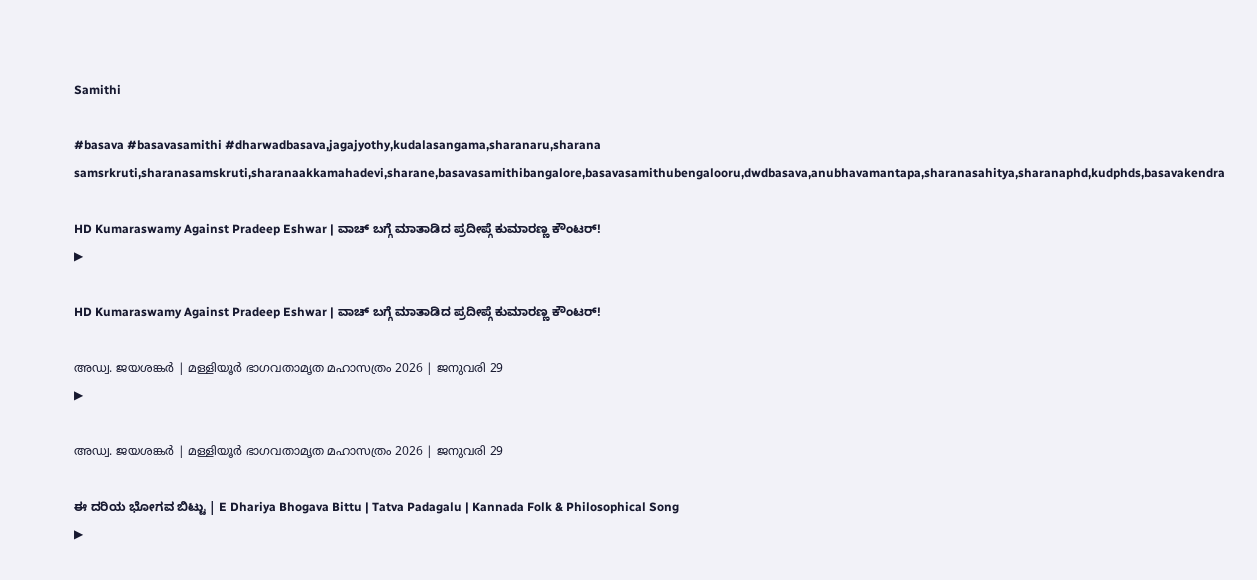Samithi

#basava #basavasamithi #dharwadbasava,jagajyothy,kudalasangama,sharanaru,sharana samsrkruti,sharanasamskruti,sharanaakkamahadevi,sharane,basavasamithibangalore,basavasamithubengalooru,dwdbasava,anubhavamantapa,sharanasahitya,sharanaphd,kudphds,basavakendra

HD Kumaraswamy Against Pradeep Eshwar | ವಾಚ್ ಬಗ್ಗೆ ಮಾತಾಡಿದ ಪ್ರದೀಪ್ಗೆ ಕುಮಾರಣ್ಣ ಕೌಂಟರ್!
▶

HD Kumaraswamy Against Pradeep Eshwar | ವಾಚ್ ಬಗ್ಗೆ ಮಾತಾಡಿದ ಪ್ರದೀಪ್ಗೆ ಕುಮಾರಣ್ಣ ಕೌಂಟರ್!

അഡ്വ. ജയശങ്കർ | മള്ളിയൂർ ഭാഗവതാമൃത മഹാസത്രം 2026 | ജനുവരി 29
▶

അഡ്വ. ജയശങ്കർ | മള്ളിയൂർ ഭാഗവതാമൃത മഹാസത്രം 2026 | ജനുവരി 29

ಈ ದರಿಯ ಭೋಗವ ಬಿಟ್ಟು | E Dhariya Bhogava Bittu | Tatva Padagalu | Kannada Folk & Philosophical Song
▶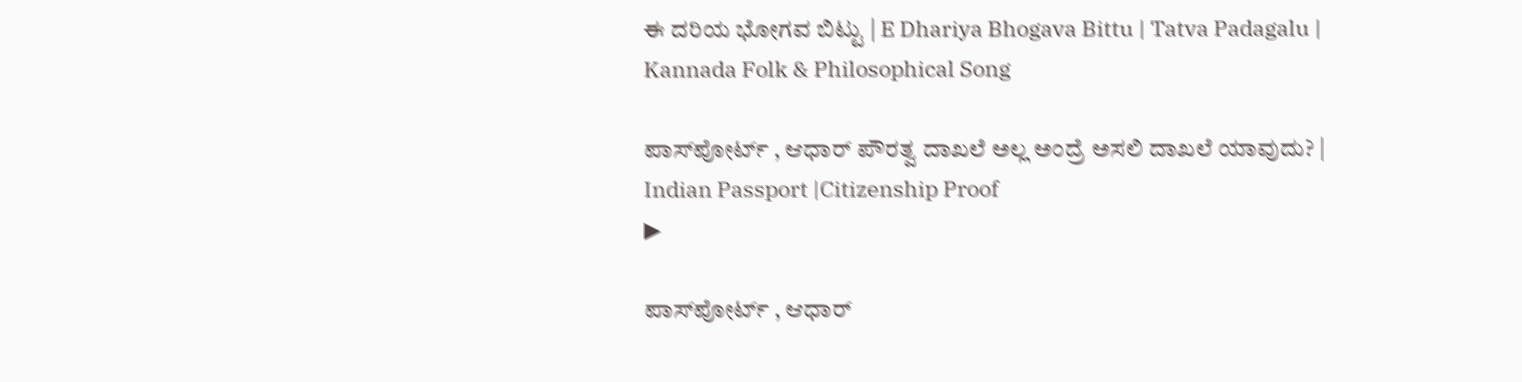ಈ ದರಿಯ ಭೋಗವ ಬಿಟ್ಟು | E Dhariya Bhogava Bittu | Tatva Padagalu | Kannada Folk & Philosophical Song

ಪಾಸ್‌ಪೋರ್ಟ್ , ಆಧಾರ್ ಪೌರತ್ವ ದಾಖಲೆ ಅಲ್ಲ ಅಂದ್ರೆ ಅಸಲಿ ದಾಖಲೆ ಯಾವುದು? | Indian Passport |Citizenship Proof
▶

ಪಾಸ್‌ಪೋರ್ಟ್ , ಆಧಾರ್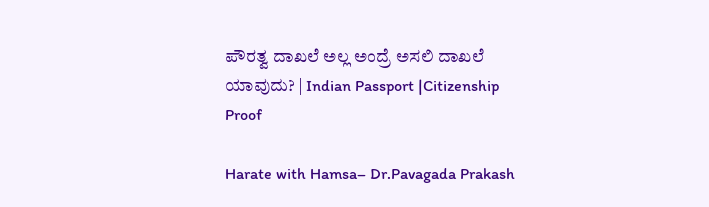ಪೌರತ್ವ ದಾಖಲೆ ಅಲ್ಲ ಅಂದ್ರೆ ಅಸಲಿ ದಾಖಲೆ ಯಾವುದು? | Indian Passport |Citizenship Proof

Harate with Hamsa– Dr.Pavagada Prakash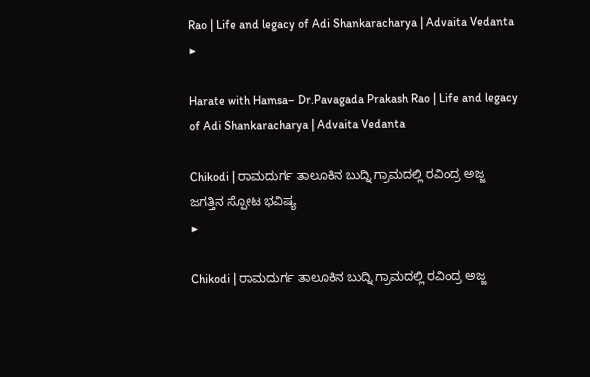Rao | Life and legacy of Adi Shankaracharya | Advaita Vedanta
▶

Harate with Hamsa– Dr.Pavagada Prakash Rao | Life and legacy of Adi Shankaracharya | Advaita Vedanta

Chikodi | ರಾಮದುರ್ಗ ತಾಲೂಕಿನ ಬುದ್ನಿ ಗ್ರಾಮದಲ್ಲಿ ರವಿಂದ್ರ ಅಜ್ಜ ಜಗತ್ತಿನ ಸ್ಪೋಟ ಭವಿಷ್ಯ
▶

Chikodi | ರಾಮದುರ್ಗ ತಾಲೂಕಿನ ಬುದ್ನಿ ಗ್ರಾಮದಲ್ಲಿ ರವಿಂದ್ರ ಅಜ್ಜ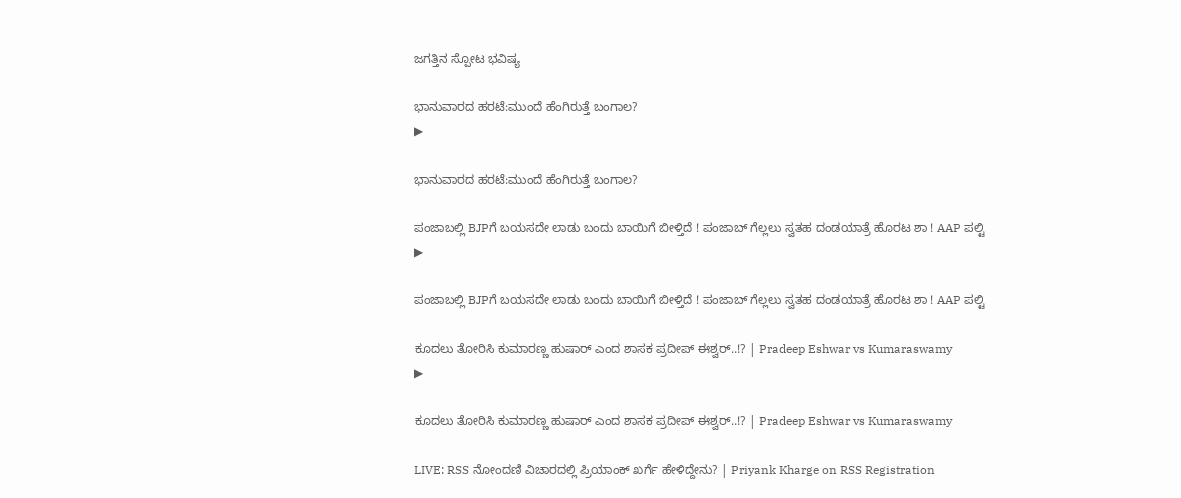ಜಗತ್ತಿನ ಸ್ಪೋಟ ಭವಿಷ್ಯ

ಭಾನುವಾರದ ಹರಟೆ:ಮುಂದೆ ಹೆಂಗಿರುತ್ತೆ ಬಂಗಾಲ?
▶

ಭಾನುವಾರದ ಹರಟೆ:ಮುಂದೆ ಹೆಂಗಿರುತ್ತೆ ಬಂಗಾಲ?

ಪಂಜಾಬಲ್ಲಿ BJPಗೆ ಬಯಸದೇ ಲಾಡು ಬಂದು ಬಾಯಿಗೆ ಬೀಳ್ತಿದೆ ! ಪಂಜಾಬ್ ಗೆಲ್ಲಲು ಸ್ವತಹ ದಂಡಯಾತ್ರೆ ಹೊರಟ ಶಾ ! AAP ಪಲ್ಟಿ
▶

ಪಂಜಾಬಲ್ಲಿ BJPಗೆ ಬಯಸದೇ ಲಾಡು ಬಂದು ಬಾಯಿಗೆ ಬೀಳ್ತಿದೆ ! ಪಂಜಾಬ್ ಗೆಲ್ಲಲು ಸ್ವತಹ ದಂಡಯಾತ್ರೆ ಹೊರಟ ಶಾ ! AAP ಪಲ್ಟಿ

ಕೂದಲು ತೋರಿಸಿ ಕುಮಾರಣ್ಣ ಹುಷಾರ್ ಎಂದ ಶಾಸಕ ಪ್ರದೀಪ್ ಈಶ್ವರ್..!? | Pradeep Eshwar vs Kumaraswamy
▶

ಕೂದಲು ತೋರಿಸಿ ಕುಮಾರಣ್ಣ ಹುಷಾರ್ ಎಂದ ಶಾಸಕ ಪ್ರದೀಪ್ ಈಶ್ವರ್..!? | Pradeep Eshwar vs Kumaraswamy

LIVE: RSS ನೋಂದಣಿ ವಿಚಾರದಲ್ಲಿ ಪ್ರಿಯಾಂಕ್ ಖರ್ಗೆ ಹೇಳಿದ್ದೇನು? | Priyank Kharge on RSS Registration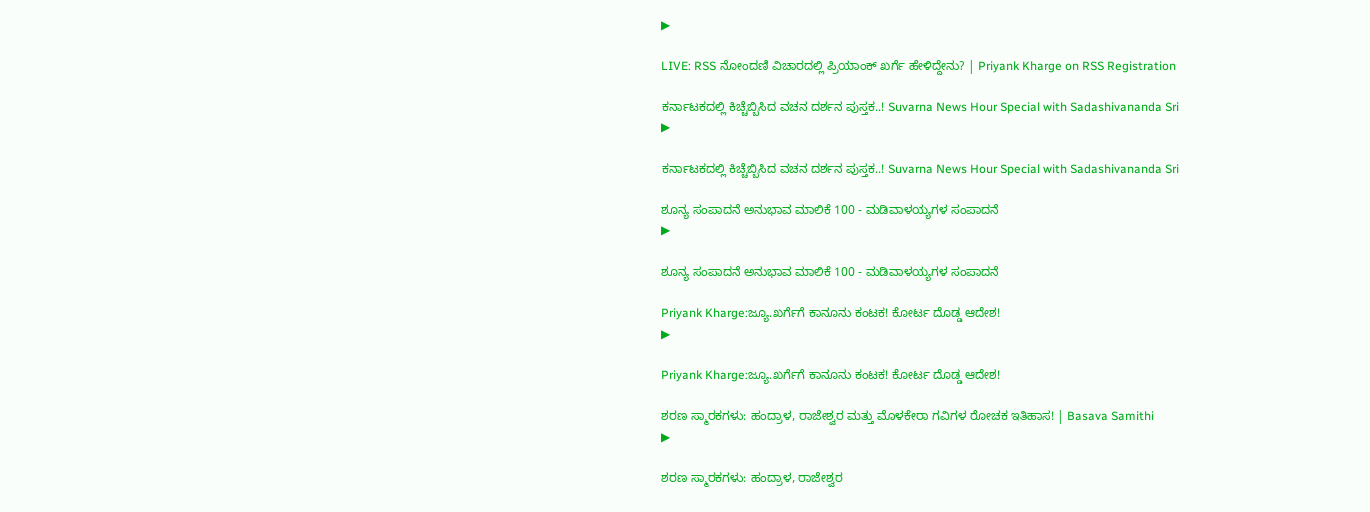▶

LIVE: RSS ನೋಂದಣಿ ವಿಚಾರದಲ್ಲಿ ಪ್ರಿಯಾಂಕ್ ಖರ್ಗೆ ಹೇಳಿದ್ದೇನು? | Priyank Kharge on RSS Registration

ಕರ್ನಾಟಕದಲ್ಲಿ ಕಿಚ್ಚೆಬ್ಬಿಸಿದ ವಚನ ದರ್ಶನ ಪುಸ್ತಕ..! Suvarna News Hour Special with Sadashivananda Sri
▶

ಕರ್ನಾಟಕದಲ್ಲಿ ಕಿಚ್ಚೆಬ್ಬಿಸಿದ ವಚನ ದರ್ಶನ ಪುಸ್ತಕ..! Suvarna News Hour Special with Sadashivananda Sri

ಶೂನ್ಯ ಸಂಪಾದನೆ ಅನುಭಾವ ಮಾಲಿಕೆ 100 - ಮಡಿವಾಳಯ್ಯಗಳ ಸಂಪಾದನೆ
▶

ಶೂನ್ಯ ಸಂಪಾದನೆ ಅನುಭಾವ ಮಾಲಿಕೆ 100 - ಮಡಿವಾಳಯ್ಯಗಳ ಸಂಪಾದನೆ

Priyank Kharge:ಜ್ಯೂ.ಖರ್ಗೆಗೆ ಕಾನೂನು ಕಂಟಕ! ಕೋರ್ಟ ದೊಡ್ಡ ಆದೇಶ!
▶

Priyank Kharge:ಜ್ಯೂ.ಖರ್ಗೆಗೆ ಕಾನೂನು ಕಂಟಕ! ಕೋರ್ಟ ದೊಡ್ಡ ಆದೇಶ!

ಶರಣ ಸ್ಮಾರಕಗಳು: ಹಂದ್ರಾಳ, ರಾಜೇಶ್ವರ ಮತ್ತು ಮೊಳಕೇರಾ ಗವಿಗಳ ರೋಚಕ ಇತಿಹಾಸ! | Basava Samithi
▶

ಶರಣ ಸ್ಮಾರಕಗಳು: ಹಂದ್ರಾಳ, ರಾಜೇಶ್ವರ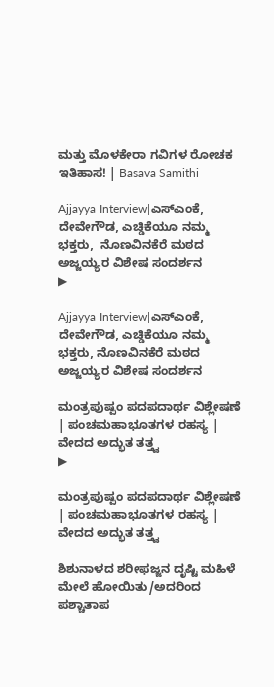ಮತ್ತು ಮೊಳಕೇರಾ ಗವಿಗಳ ರೋಚಕ ಇತಿಹಾಸ! | Basava Samithi

Ajjayya Interview|ಎಸ್ಎಂಕೆ, ದೇವೇಗೌಡ, ಎಚ್ಡಿಕೆಯೂ ನಮ್ಮ ಭಕ್ತರು,  ನೊಣವಿನಕೆರೆ ಮಠದ ಅಜ್ಜಯ್ಯರ ವಿಶೇಷ ಸಂದರ್ಶನ
▶

Ajjayya Interview|ಎಸ್ಎಂಕೆ, ದೇವೇಗೌಡ, ಎಚ್ಡಿಕೆಯೂ ನಮ್ಮ ಭಕ್ತರು, ನೊಣವಿನಕೆರೆ ಮಠದ ಅಜ್ಜಯ್ಯರ ವಿಶೇಷ ಸಂದರ್ಶನ

ಮಂತ್ರಪುಷ್ಪಂ ಪದಪದಾರ್ಥ ವಿಶ್ಲೇಷಣೆ | ಪಂಚಮಹಾಭೂತಗಳ ರಹಸ್ಯ | ವೇದದ ಅದ್ಭುತ ತತ್ತ್ವ
▶

ಮಂತ್ರಪುಷ್ಪಂ ಪದಪದಾರ್ಥ ವಿಶ್ಲೇಷಣೆ | ಪಂಚಮಹಾಭೂತಗಳ ರಹಸ್ಯ | ವೇದದ ಅದ್ಭುತ ತತ್ತ್ವ

ಶಿಶುನಾಳದ ಶರೀಫಜ್ಜನ ದೃಷ್ಟಿ ಮಹಿಳೆ ಮೇಲೆ ಹೋಯಿತು/ಅದರಿಂದ ಪಶ್ಚಾತಾಪ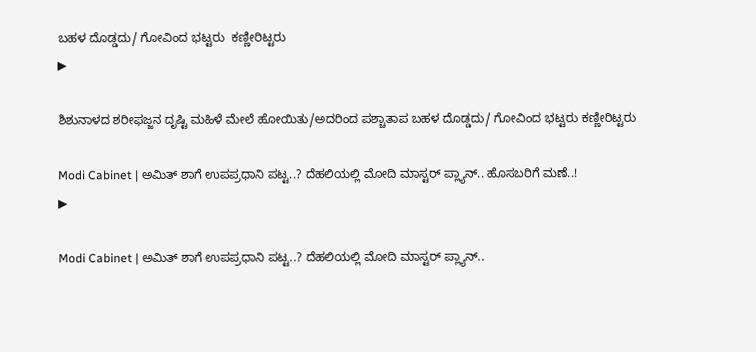ಬಹಳ ದೊಡ್ಡದು/ ಗೋವಿಂದ ಭಟ್ಟರು  ಕಣ್ಣೀರಿಟ್ಟರು
▶

ಶಿಶುನಾಳದ ಶರೀಫಜ್ಜನ ದೃಷ್ಟಿ ಮಹಿಳೆ ಮೇಲೆ ಹೋಯಿತು/ಅದರಿಂದ ಪಶ್ಚಾತಾಪ ಬಹಳ ದೊಡ್ಡದು/ ಗೋವಿಂದ ಭಟ್ಟರು ಕಣ್ಣೀರಿಟ್ಟರು

Modi Cabinet | ಅಮಿತ್ ಶಾಗೆ ಉಪಪ್ರಧಾನಿ ಪಟ್ಟ..? ದೆಹಲಿಯಲ್ಲಿ ಮೋದಿ ಮಾಸ್ಟರ್ ಪ್ಲ್ಯಾನ್.. ಹೊಸಬರಿಗೆ ಮಣೆ..!
▶

Modi Cabinet | ಅಮಿತ್ ಶಾಗೆ ಉಪಪ್ರಧಾನಿ ಪಟ್ಟ..? ದೆಹಲಿಯಲ್ಲಿ ಮೋದಿ ಮಾಸ್ಟರ್ ಪ್ಲ್ಯಾನ್..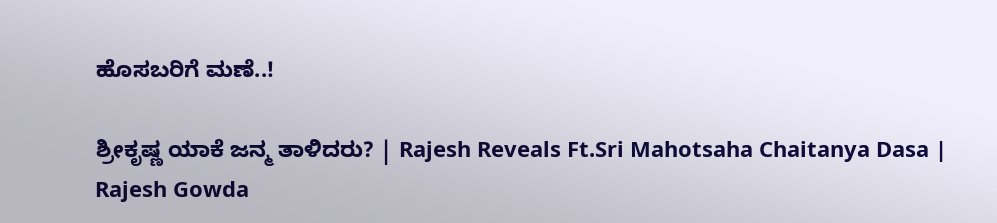ಹೊಸಬರಿಗೆ ಮಣೆ..!

ಶ್ರೀಕೃಷ್ಣ ಯಾಕೆ ಜನ್ಮ ತಾಳಿದರು? | Rajesh Reveals Ft.Sri Mahotsaha Chaitanya Dasa | Rajesh Gowda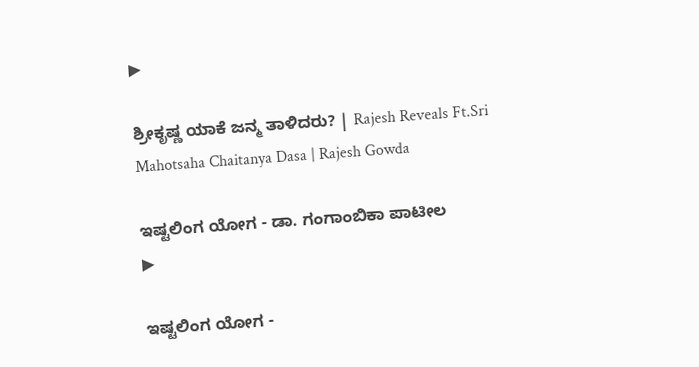▶

ಶ್ರೀಕೃಷ್ಣ ಯಾಕೆ ಜನ್ಮ ತಾಳಿದರು? | Rajesh Reveals Ft.Sri Mahotsaha Chaitanya Dasa | Rajesh Gowda

ಇಷ್ಟಲಿಂಗ ಯೋಗ - ಡಾ. ಗಂಗಾಂಬಿಕಾ ಪಾಟೀಲ
▶

ಇಷ್ಟಲಿಂಗ ಯೋಗ -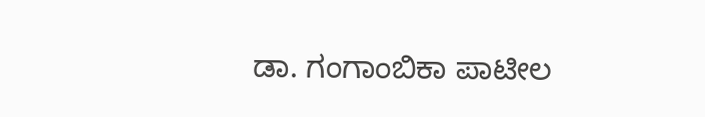ಡಾ. ಗಂಗಾಂಬಿಕಾ ಪಾಟೀಲ